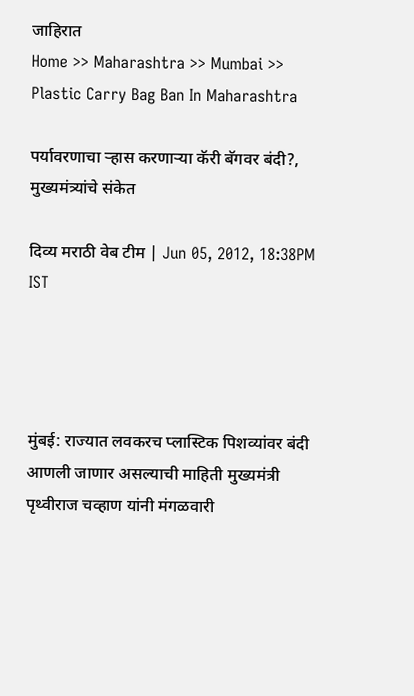जाहिरात
Home >> Maharashtra >> Mumbai >> Plastic Carry Bag Ban In Maharashtra

पर्यावरणाचा र्‍हास करणार्‍या कॅरी बॅगवर बंदी?, मुख्यमंत्र्यांचे संकेत

दिव्य मराठी वेब टीम | Jun 05, 2012, 18:38PM IST




मुंबई: राज्यात लवकरच प्लास्टिक पिशव्यांवर बंदी आणली जाणार असल्याची माहिती मुख्यमंत्री पृथ्वीराज चव्हाण यांनी मंगळवारी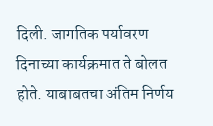दिली. जागतिक पर्यावरण दिनाच्या कार्यक्रमात ते बोलत होते. याबाबतचा अंतिम निर्णय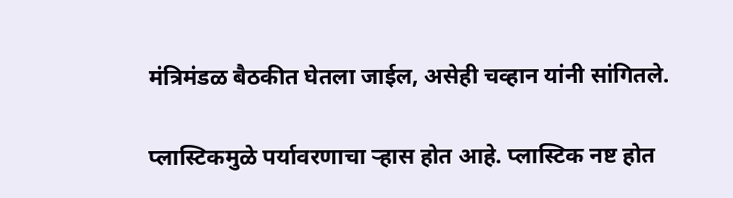मंत्रिमंडळ बैठकीत घेतला जाईल, असेही चव्हान यांनी सांगितले.

प्लास्टिकमुळे पर्यावरणाचा र्‍हास होत आहे. प्लास्टिक नष्ट होत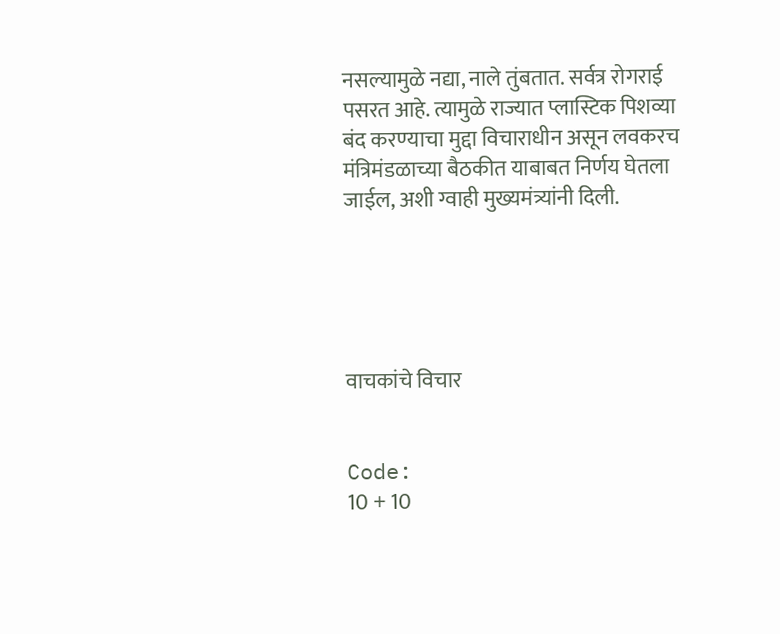नसल्यामुळे नद्या, नाले तुंबतात. सर्वत्र रोगराई पसरत आहे. त्यामुळे राज्यात प्लास्टिक पिशव्या बंद करण्‍याचा मुद्दा विचाराधीन असून लवकरच मंत्रिमंडळाच्या बैठकीत याबाबत निर्णय घेतला जाईल, अशी ग्वाही मुख्यमंत्र्यांनी दिली.





वाचकांचे विचार


Code:
10 + 10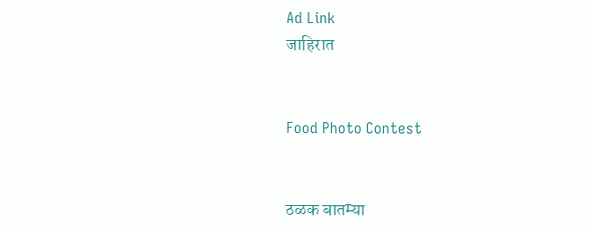Ad Link
जाहिरात


Food Photo Contest


ठळक बातम्या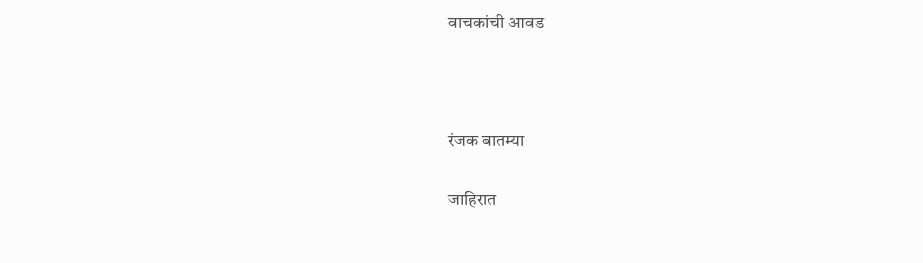वाचकांची आवड



रंजक बातम्या

जाहिरात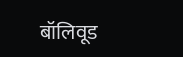बॉलिवूड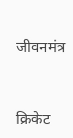जीवनमंत्र



क्रिकेट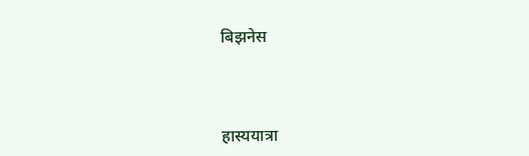बिझनेस



हास्ययात्रा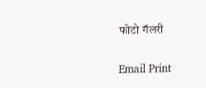फोटो गॅलरी


Email Print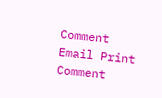Comment
Email Print Comment